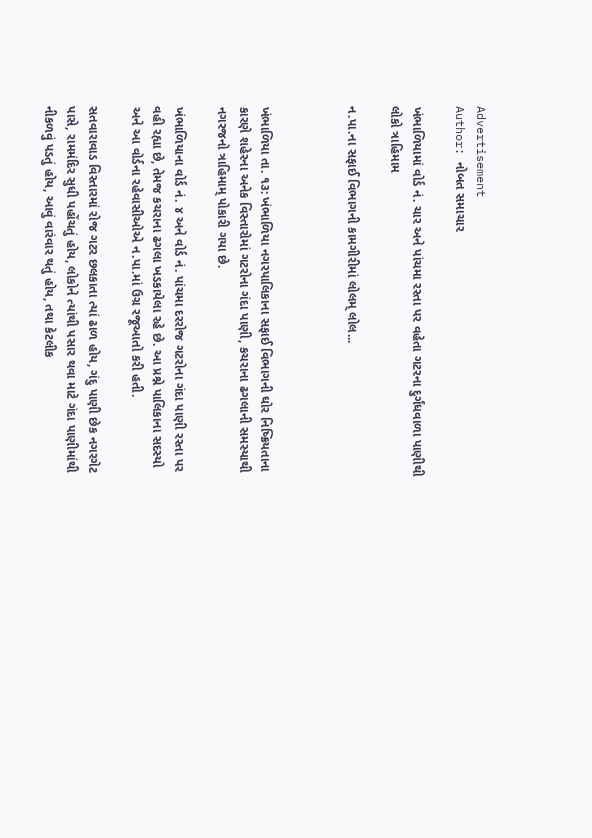Advertisement
Author: નોબત સમાચાર

ખંભાળિયામાં વોર્ડ નં. ચાર અને પાંચમા રસ્તા પર વહેતા ગટરના દુર્ગંધવાળા પાણીથી લોકો ત્રાહિમામ

ન.પા.ના સફાઈ વિભાગની કામગીરીમાં લોલમ્ લોલ...



ખંભાળિયા તા. ૧૩: ખંભાળિયા નગરપાલિકાના સફાઈ વિભાગની ઘોર નિષ્ક્રિયતાના કારણે શહેરના અનેક વિસ્તારોમાં ગટરોના ગંદા પાણી, કચરાના ઢગલાની સમસ્યાથી નગરજનો ત્રાહિમામ્ પોકારી ગયા છે.

ખંભાળિયાના વોર્ડ નં. ૪ અને વોર્ડ નં. પાંચમા દરરોજ ગટરોના ગંદા પાણી રસ્તા પર વહી રહ્યા છે, તેમજ કચરાના ઢગલા ખડકાયેલા રહે છે. આ પ્રશ્ને પાલિકાના સદસ્યો અને આ વોર્ડના રહેવાસીઓએ ન.પા.માં ઉગ્ર રજૂઆતો કરી હતી.

સતવારાવાડ વિસ્તારમાં રોજ ગટર છલકાતા ત્યાં ઢાળ હોય, ગંદુ પાણી છેક નગરગેટ પાસે, રામમંદિર સુધી પહોંચતું હોય, લોકોને ત્યાંથી પસાર થવા માટે ગંદા પાણીમાંથી નીકળવું પડતું હોય, આવું વારંવાર થતું હોય, તથા કેટલીક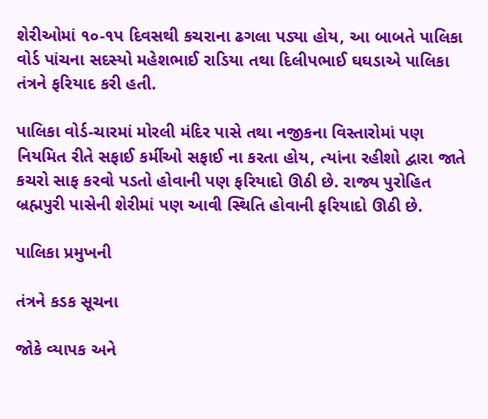શેરીઓમાં ૧૦-૧પ દિવસથી કચરાના ઢગલા પડ્યા હોય, આ બાબતે પાલિકા વોર્ડ પાંચના સદસ્યો મહેશભાઈ રાડિયા તથા દિલીપભાઈ ઘઘડાએ પાલિકા તંત્રને ફરિયાદ કરી હતી.

પાલિકા વોર્ડ-ચારમાં મોરલી મંદિર પાસે તથા નજીકના વિસ્તારોમાં પણ નિયમિત રીતે સફાઈ કર્મીઓ સફાઈ ના કરતા હોય, ત્યાંના રહીશો દ્વારા જાતે કચરો સાફ કરવો પડતો હોવાની પણ ફરિયાદો ઊઠી છે. રાજ્ય પુરોહિત બ્રહ્મપુરી પાસેની શેરીમાં પણ આવી સ્થિતિ હોવાની ફરિયાદો ઊઠી છે.

પાલિકા પ્રમુખની

તંત્રને કડક સૂચના

જોકે વ્યાપક અને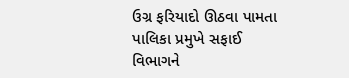ઉગ્ર ફરિયાદો ઊઠવા પામતા પાલિકા પ્રમુખે સફાઈ વિભાગને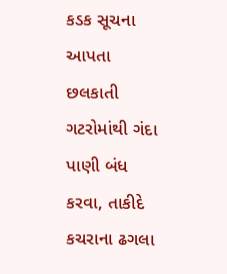કડક સૂચના આપતા છલકાતી ગટરોમાંથી ગંદા પાણી બંધ કરવા, તાકીદે કચરાના ઢગલા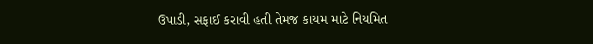ઉપાડી, સફાઈ કરાવી હતી તેમજ કાયમ માટે નિયમિત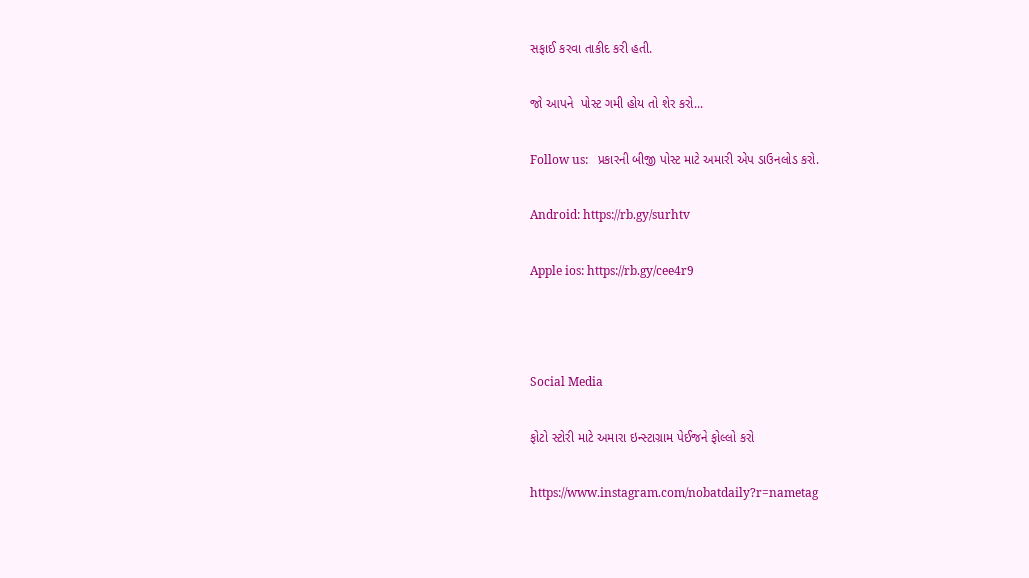સફાઈ કરવા તાકીદ કરી હતી.

જો આપને  પોસ્ટ ગમી હોય તો શેર કરો...

Follow us:   પ્રકારની બીજી પોસ્ટ માટે અમારી એપ ડાઉનલોડ કરો.

Android: https://rb.gy/surhtv

Apple ios: https://rb.gy/cee4r9



Social Media

ફોટો સ્ટોરી માટે અમારા ઇન્સ્ટાગ્રામ પેઈજને ફોલ્લો કરો

https://www.instagram.com/nobatdaily?r=nametag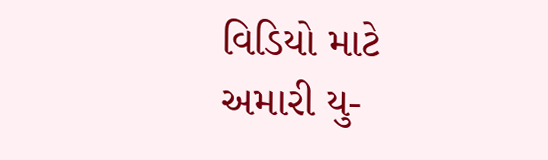વિડિયો માટે અમારી યુ-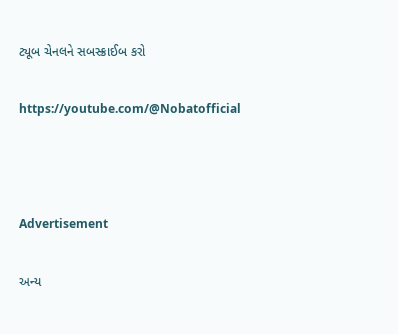ટ્યૂબ ચેનલને સબસ્ક્રાઈબ કરો

https://youtube.com/@Nobatofficial



Advertisement

અન્ય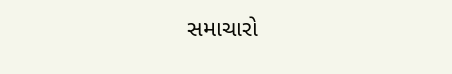સમાચારો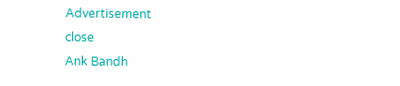Advertisement
close
Ank Bandh